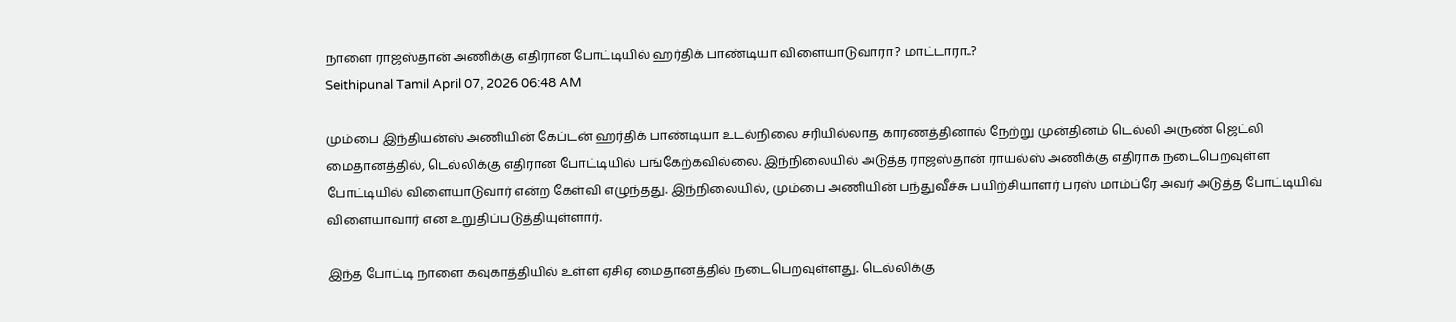நாளை ராஜஸ்தான் அணிக்கு எதிரான போட்டியில் ஹர்திக் பாண்டியா விளையாடுவாரா? மாட்டாரா..?
Seithipunal Tamil April 07, 2026 06:48 AM

மும்பை இந்தியன்ஸ் அணியின் கேப்டன் ஹர்திக் பாண்டியா உடல்நிலை சரியில்லாத காரணத்தினால் நேற்று முன்தினம் டெல்லி அருண் ஜெட்லி மைதானத்தில், டெல்லிக்கு எதிரான போட்டியில் பங்கேற்கவில்லை. இந்நிலையில் அடுத்த ராஜஸ்தான் ராயல்ஸ் அணிக்கு எதிராக நடைபெறவுள்ள போட்டியில் விளையாடுவார் என்ற கேள்வி எழுந்தது. இந்நிலையில், மும்பை அணியின் பந்துவீச்சு பயிற்சியாளர் பரஸ் மாம்ப்ரே அவர் அடுத்த போட்டியிவ் விளையாவார் என உறுதிப்படுத்தியுள்ளார்.

இந்த போட்டி நாளை கவுகாத்தியில் உள்ள ஏசிஏ மைதானத்தில் நடைபெறவுள்ளது. டெல்லிக்கு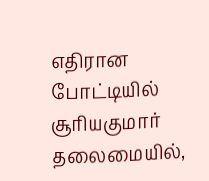எதிரான போட்டியில் சூரியகுமார் தலைமையில்,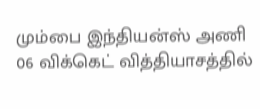மும்பை இந்தியன்ஸ் அணி 06 விக்கெட் வித்தியாசத்தில்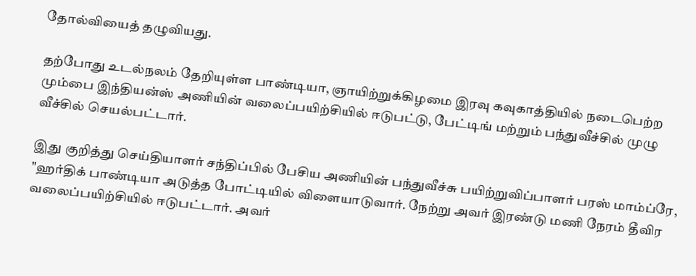தோல்வியைத் தழுவியது.

தற்போது உடல்நலம் தேறியுள்ள பாண்டியா, ஞாயிற்றுக்கிழமை இரவு கவுகாத்தியில் நடைபெற்ற மும்பை இந்தியன்ஸ் அணியின் வலைப்பயிற்சியில் ஈடுபட்டு, பேட்டிங் மற்றும் பந்துவீச்சில் முழு வீச்சில் செயல்பட்டார்.

இது குறித்து செய்தியாளர் சந்திப்பில் பேசிய அணியின் பந்துவீச்சு பயிற்றுவிப்பாளர் பரஸ் மாம்ப்ரே, "ஹர்திக் பாண்டியா அடுத்த போட்டியில் விளையாடுவார். நேற்று அவர் இரண்டு மணி நேரம் தீவிர வலைப்பயிற்சியில் ஈடுபட்டார். அவர்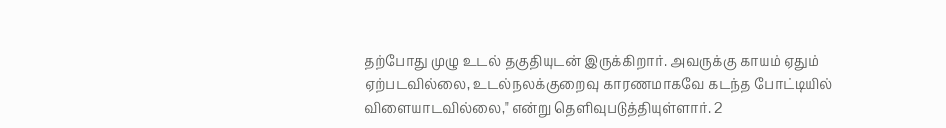தற்போது முழு உடல் தகுதியுடன் இருக்கிறார். அவருக்கு காயம் ஏதும் ஏற்படவில்லை, உடல்நலக்குறைவு காரணமாகவே கடந்த போட்டியில் விளையாடவில்லை," என்று தெளிவுபடுத்தியுள்ளார். 2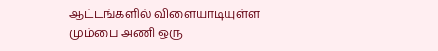ஆட்டங்களில் விளையாடியுள்ள மும்பை அணி ஒரு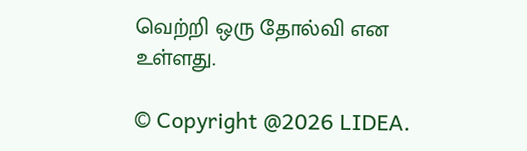வெற்றி ஒரு தோல்வி என உள்ளது.

© Copyright @2026 LIDEA.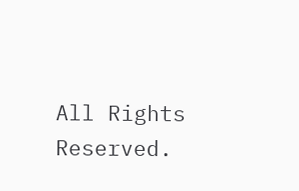All Rights Reserved.